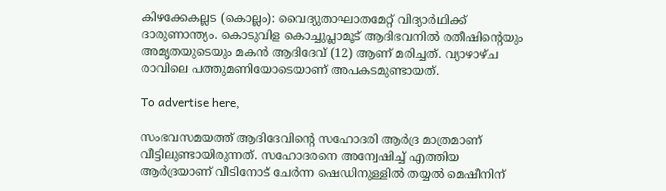കിഴക്കേകല്ലട (കൊല്ലം): വൈദ്യുതാഘാതമേറ്റ് വിദ്യാർഥിക്ക് ദാരുണാന്ത്യം. കൊടുവിള കൊച്ചുപ്ലാമൂട് ആദിഭവനിൽ രതീഷിന്റെയും അമൃതയുടെയും മകൻ ആദിദേവ് (12) ആണ് മരിച്ചത്. വ്യാഴാഴ്ച രാവിലെ പത്തുമണിയോടെയാണ് അപകടമുണ്ടായത്.

To advertise here,

സംഭവസമയത്ത് ആദിദേവിന്റെ സഹോദരി ആർദ്ര മാത്രമാണ് വീട്ടിലുണ്ടായിരുന്നത്. സഹോദരനെ അന്വേഷിച്ച് എത്തിയ ആർദ്രയാണ് വീടിനോട് ചേർന്ന ഷെഡിനുള്ളിൽ തയ്യൽ മെഷീനിന്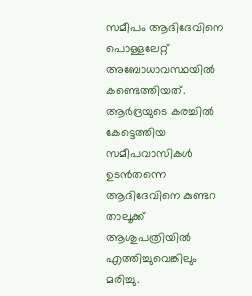സമീപം ആദിദേവിനെ പൊള്ളലേറ്റ് അബോധാവസ്ഥയിൽ കണ്ടെത്തിയത്. ആർദ്രയുടെ കരച്ചിൽ കേട്ടെത്തിയ സമീപവാസികൾ ഉടൻതന്നെ ആദിദേവിനെ കുണ്ടറ താലൂക്ക് ആശുപത്രിയിൽ എത്തിച്ചുവെങ്കിലും മരിച്ചു.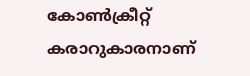കോൺക്രീറ്റ് കരാറുകാരനാണ്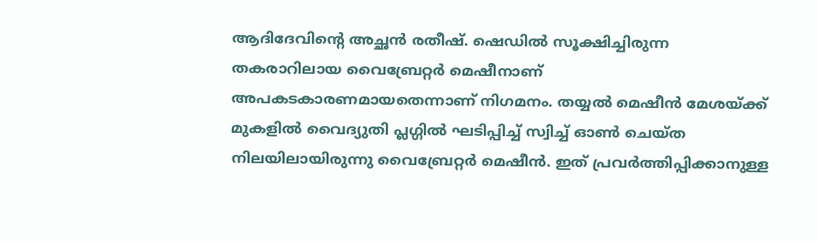ആദിദേവിന്റെ അച്ഛൻ രതീഷ്. ഷെഡിൽ സൂക്ഷിച്ചിരുന്ന തകരാറിലായ വൈബ്രേറ്റർ മെഷീനാണ് അപകടകാരണമായതെന്നാണ് നിഗമനം. തയ്യൽ മെഷീൻ മേശയ്ക്ക് മുകളിൽ വൈദ്യുതി പ്ലഗ്ഗിൽ ഘടിപ്പിച്ച് സ്വിച്ച് ഓൺ ചെയ്ത നിലയിലായിരുന്നു വൈബ്രേറ്റർ മെഷീൻ. ഇത് പ്രവർത്തിപ്പിക്കാനുള്ള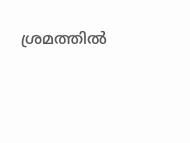ശ്രമത്തിൽ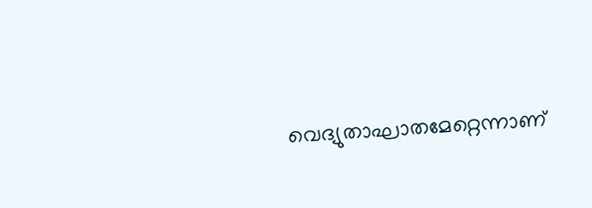വെദ്യുതാഘാതമേറ്റെന്നാണ്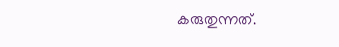കരുതുന്നത്.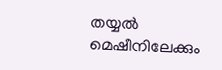തയ്യൽ മെഷീനിലേക്കും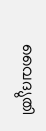വൈദ്യുതി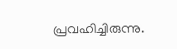പ്രവഹിച്ചിരുന്നു.